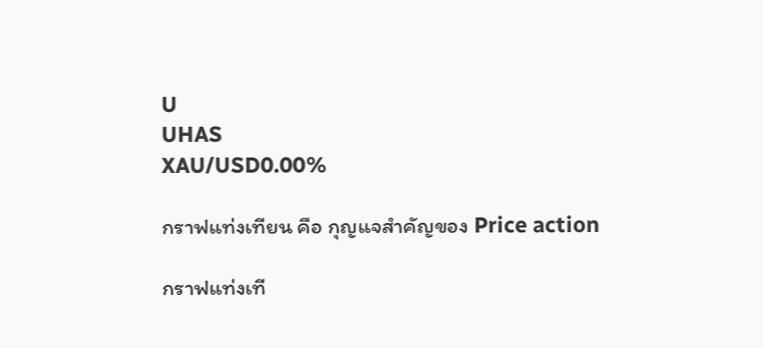U
UHAS
XAU/USD0.00%

กราฟแท่งเทียน คือ กุญแจสำคัญของ Price action

กราฟแท่งเที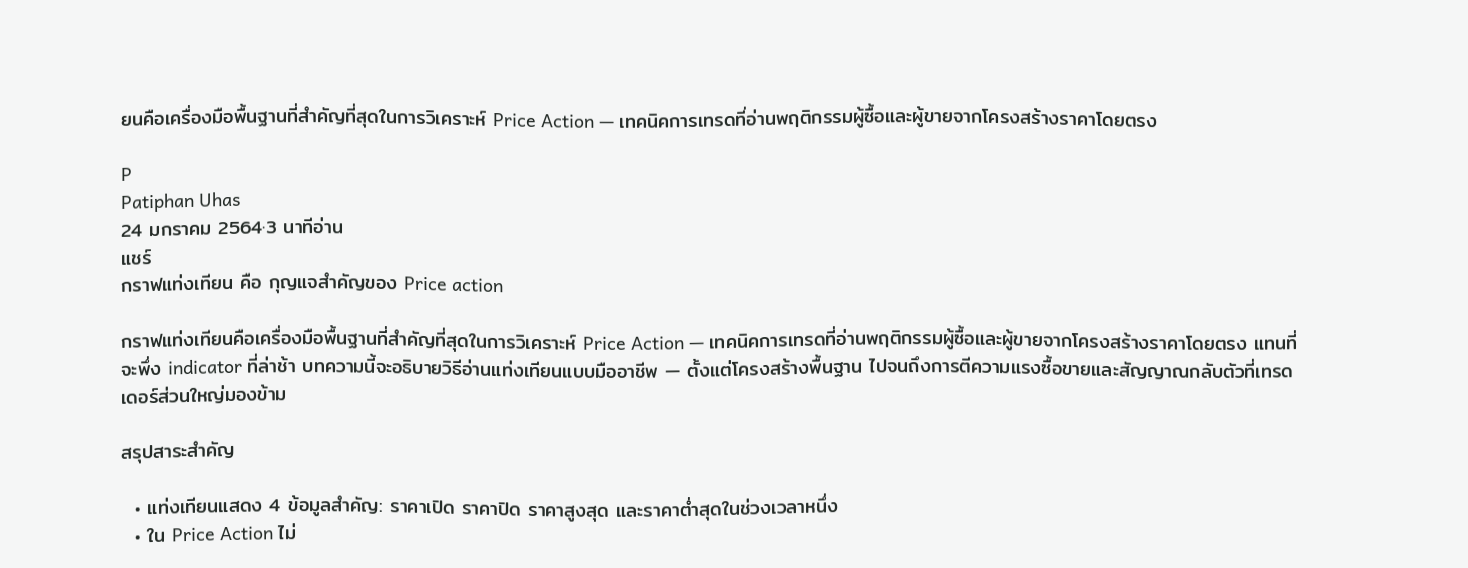ยนคือเครื่องมือพื้นฐานที่สำคัญที่สุดในการวิเคราะห์ Price Action — เทคนิคการเทรดที่อ่านพฤติกรรมผู้ซื้อและผู้ขายจากโครงสร้างราคาโดยตรง

P
Patiphan Uhas
24 มกราคม 2564·3 นาทีอ่าน
แชร์
กราฟแท่งเทียน คือ กุญแจสำคัญของ Price action

กราฟแท่งเทียนคือเครื่องมือพื้นฐานที่สำคัญที่สุดในการวิเคราะห์ Price Action — เทคนิคการเทรดที่อ่านพฤติกรรมผู้ซื้อและผู้ขายจากโครงสร้างราคาโดยตรง แทนที่จะพึ่ง indicator ที่ล่าช้า บทความนี้จะอธิบายวิธีอ่านแท่งเทียนแบบมืออาชีพ — ตั้งแต่โครงสร้างพื้นฐาน ไปจนถึงการตีความแรงซื้อขายและสัญญาณกลับตัวที่เทรดเดอร์ส่วนใหญ่มองข้าม

สรุปสาระสำคัญ

  • แท่งเทียนแสดง 4 ข้อมูลสำคัญ: ราคาเปิด ราคาปิด ราคาสูงสุด และราคาต่ำสุดในช่วงเวลาหนึ่ง
  • ใน Price Action ไม่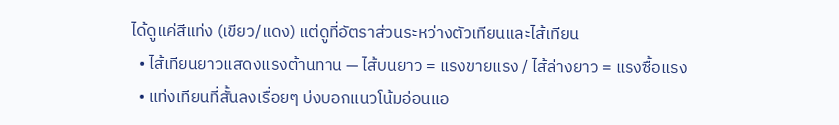ได้ดูแค่สีแท่ง (เขียว/แดง) แต่ดูที่อัตราส่วนระหว่างตัวเทียนและไส้เทียน
  • ไส้เทียนยาวแสดงแรงต้านทาน — ไส้บนยาว = แรงขายแรง / ไส้ล่างยาว = แรงซื้อแรง
  • แท่งเทียนที่สั้นลงเรื่อยๆ บ่งบอกแนวโน้มอ่อนแอ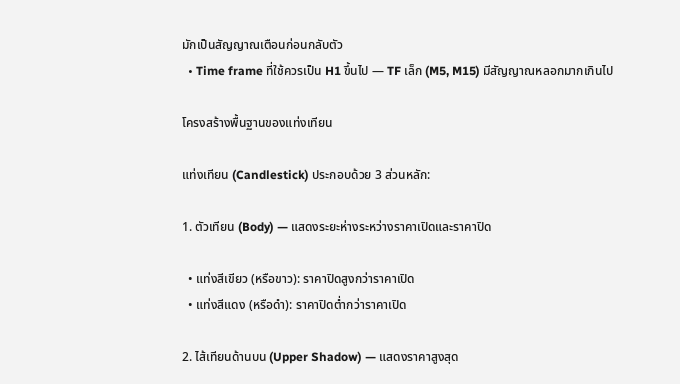มักเป็นสัญญาณเตือนก่อนกลับตัว
  • Time frame ที่ใช้ควรเป็น H1 ขึ้นไป — TF เล็ก (M5, M15) มีสัญญาณหลอกมากเกินไป

โครงสร้างพื้นฐานของแท่งเทียน

แท่งเทียน (Candlestick) ประกอบด้วย 3 ส่วนหลัก:

1. ตัวเทียน (Body) — แสดงระยะห่างระหว่างราคาเปิดและราคาปิด

  • แท่งสีเขียว (หรือขาว): ราคาปิดสูงกว่าราคาเปิด
  • แท่งสีแดง (หรือดำ): ราคาปิดต่ำกว่าราคาเปิด

2. ไส้เทียนด้านบน (Upper Shadow) — แสดงราคาสูงสุด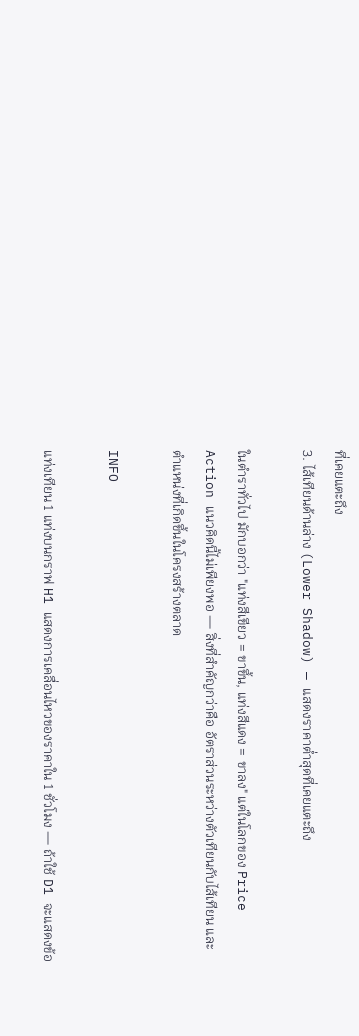ที่เคยแตะถึง
3. ไส้เทียนด้านล่าง (Lower Shadow) — แสดงราคาต่ำสุดที่เคยแตะถึง

ในตำราทั่วไป มักบอกว่า "แท่งสีเขียว = ขาขึ้น, แท่งสีแดง = ขาลง" แต่ในโลกของ Price Action แนวคิดนี้ไม่เพียงพอ — สิ่งที่สำคัญกว่าคือ อัตราส่วนระหว่างตัวเทียนกับไส้เทียน และตำแหน่งที่เกิดขึ้นในโครงสร้างตลาด

INFO

แท่งเทียน 1 แท่งบนกราฟ H1 แสดงการเคลื่อนไหวของราคาใน 1 ชั่วโมง — ถ้าใช้ D1 จะแสดงข้อ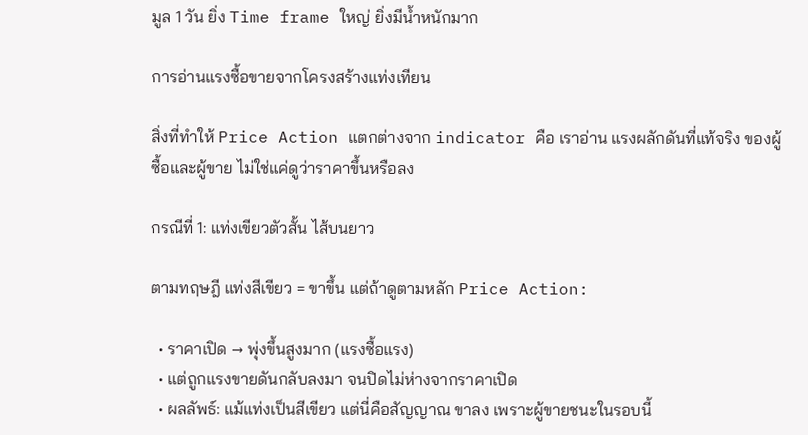มูล 1 วัน ยิ่ง Time frame ใหญ่ ยิ่งมีน้ำหนักมาก

การอ่านแรงซื้อขายจากโครงสร้างแท่งเทียน

สิ่งที่ทำให้ Price Action แตกต่างจาก indicator คือ เราอ่าน แรงผลักดันที่แท้จริง ของผู้ซื้อและผู้ขาย ไม่ใช่แค่ดูว่าราคาขึ้นหรือลง

กรณีที่ 1: แท่งเขียวตัวสั้น ไส้บนยาว

ตามทฤษฎี แท่งสีเขียว = ขาขึ้น แต่ถ้าดูตามหลัก Price Action:

  • ราคาเปิด → พุ่งขึ้นสูงมาก (แรงซื้อแรง)
  • แต่ถูกแรงขายดันกลับลงมา จนปิดไม่ห่างจากราคาเปิด
  • ผลลัพธ์: แม้แท่งเป็นสีเขียว แต่นี่คือสัญญาณ ขาลง เพราะผู้ขายชนะในรอบนี้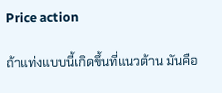Price action

ถ้าแท่งแบบนี้เกิดขึ้นที่แนวต้าน มันคือ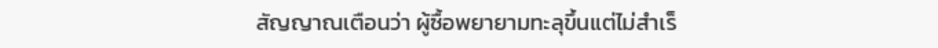สัญญาณเตือนว่า ผู้ซื้อพยายามทะลุขึ้นแต่ไม่สำเร็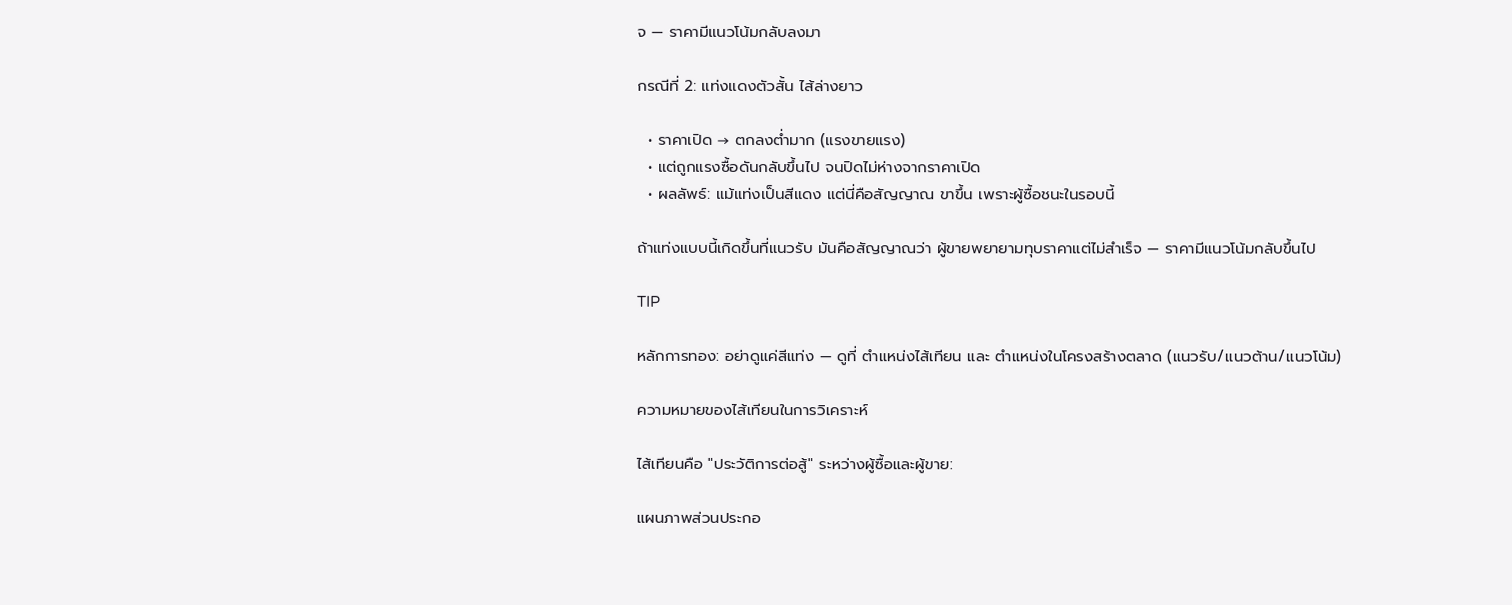จ — ราคามีแนวโน้มกลับลงมา

กรณีที่ 2: แท่งแดงตัวสั้น ไส้ล่างยาว

  • ราคาเปิด → ตกลงต่ำมาก (แรงขายแรง)
  • แต่ถูกแรงซื้อดันกลับขึ้นไป จนปิดไม่ห่างจากราคาเปิด
  • ผลลัพธ์: แม้แท่งเป็นสีแดง แต่นี่คือสัญญาณ ขาขึ้น เพราะผู้ซื้อชนะในรอบนี้

ถ้าแท่งแบบนี้เกิดขึ้นที่แนวรับ มันคือสัญญาณว่า ผู้ขายพยายามทุบราคาแต่ไม่สำเร็จ — ราคามีแนวโน้มกลับขึ้นไป

TIP

หลักการทอง: อย่าดูแค่สีแท่ง — ดูที่ ตำแหน่งไส้เทียน และ ตำแหน่งในโครงสร้างตลาด (แนวรับ/แนวต้าน/แนวโน้ม)

ความหมายของไส้เทียนในการวิเคราะห์

ไส้เทียนคือ "ประวัติการต่อสู้" ระหว่างผู้ซื้อและผู้ขาย:

แผนภาพส่วนประกอ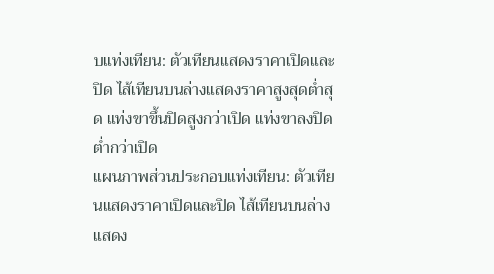บแท่งเทียน: ตัวเทียนแสดงราคาเปิดและปิด ไส้เทียนบนล่างแสดงราคาสูงสุดต่ำสุด แท่งขาขึ้นปิดสูงกว่าเปิด แท่งขาลงปิดต่ำกว่าเปิด
แผนภาพส่วนประกอบแท่งเทียน: ตัวเทียนแสดงราคาเปิดและปิด ไส้เทียนบนล่างแสดง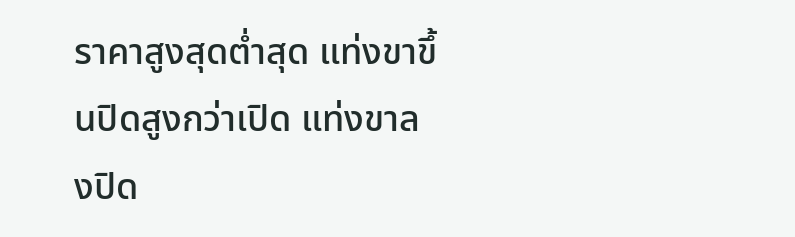ราคาสูงสุดต่ำสุด แท่งขาขึ้นปิดสูงกว่าเปิด แท่งขาลงปิด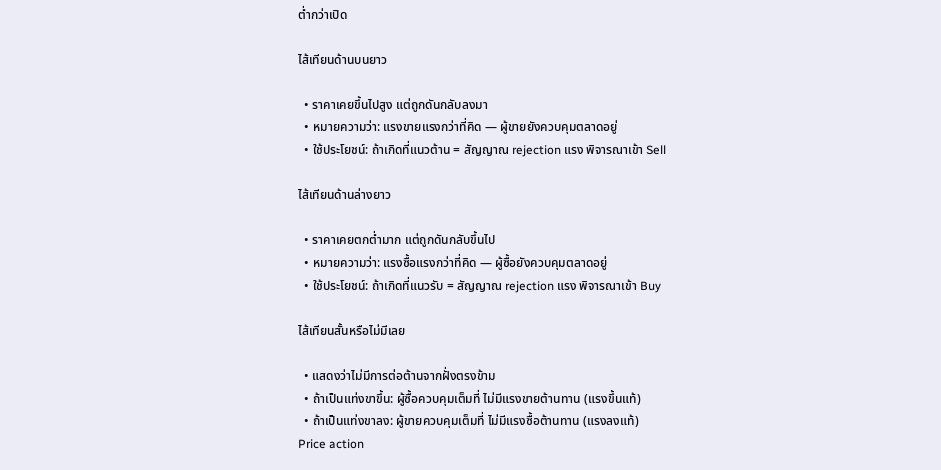ต่ำกว่าเปิด

ไส้เทียนด้านบนยาว

  • ราคาเคยขึ้นไปสูง แต่ถูกดันกลับลงมา
  • หมายความว่า: แรงขายแรงกว่าที่คิด — ผู้ขายยังควบคุมตลาดอยู่
  • ใช้ประโยชน์: ถ้าเกิดที่แนวต้าน = สัญญาณ rejection แรง พิจารณาเข้า Sell

ไส้เทียนด้านล่างยาว

  • ราคาเคยตกต่ำมาก แต่ถูกดันกลับขึ้นไป
  • หมายความว่า: แรงซื้อแรงกว่าที่คิด — ผู้ซื้อยังควบคุมตลาดอยู่
  • ใช้ประโยชน์: ถ้าเกิดที่แนวรับ = สัญญาณ rejection แรง พิจารณาเข้า Buy

ไส้เทียนสั้นหรือไม่มีเลย

  • แสดงว่าไม่มีการต่อต้านจากฝั่งตรงข้าม
  • ถ้าเป็นแท่งขาขึ้น: ผู้ซื้อควบคุมเต็มที่ ไม่มีแรงขายต้านทาน (แรงขึ้นแท้)
  • ถ้าเป็นแท่งขาลง: ผู้ขายควบคุมเต็มที่ ไม่มีแรงซื้อต้านทาน (แรงลงแท้)
Price action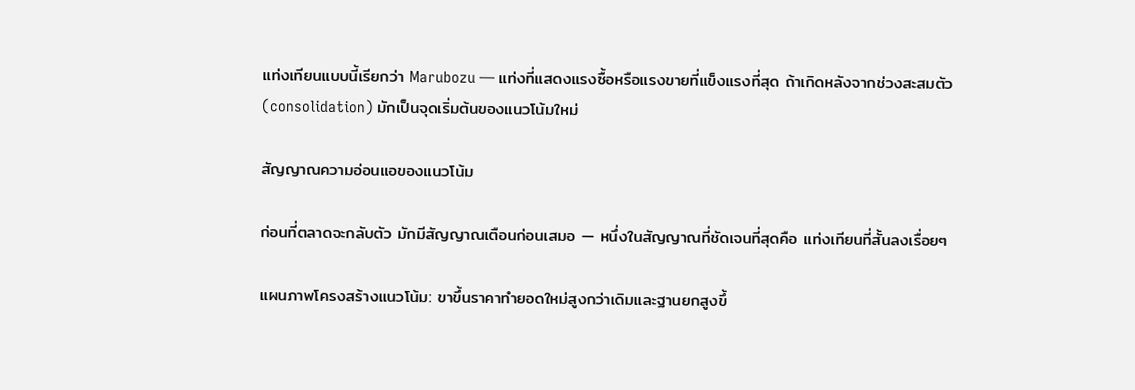แท่งเทียนแบบนี้เรียกว่า Marubozu — แท่งที่แสดงแรงซื้อหรือแรงขายที่แข็งแรงที่สุด ถ้าเกิดหลังจากช่วงสะสมตัว (consolidation) มักเป็นจุดเริ่มต้นของแนวโน้มใหม่

สัญญาณความอ่อนแอของแนวโน้ม

ก่อนที่ตลาดจะกลับตัว มักมีสัญญาณเตือนก่อนเสมอ — หนึ่งในสัญญาณที่ชัดเจนที่สุดคือ แท่งเทียนที่สั้นลงเรื่อยๆ

แผนภาพโครงสร้างแนวโน้ม: ขาขึ้นราคาทำยอดใหม่สูงกว่าเดิมและฐานยกสูงขึ้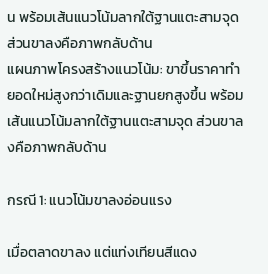น พร้อมเส้นแนวโน้มลากใต้ฐานแตะสามจุด ส่วนขาลงคือภาพกลับด้าน
แผนภาพโครงสร้างแนวโน้ม: ขาขึ้นราคาทำยอดใหม่สูงกว่าเดิมและฐานยกสูงขึ้น พร้อมเส้นแนวโน้มลากใต้ฐานแตะสามจุด ส่วนขาลงคือภาพกลับด้าน

กรณี 1: แนวโน้มขาลงอ่อนแรง

เมื่อตลาดขาลง แต่แท่งเทียนสีแดง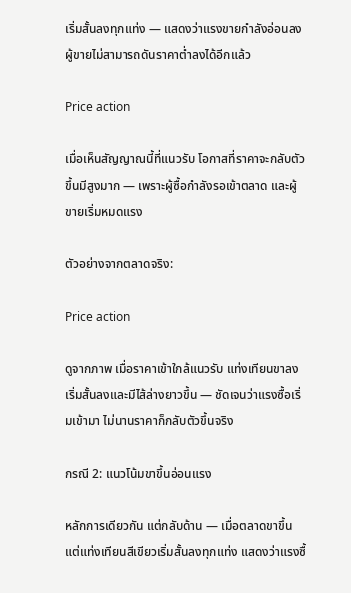เริ่มสั้นลงทุกแท่ง — แสดงว่าแรงขายกำลังอ่อนลง ผู้ขายไม่สามารถดันราคาต่ำลงได้อีกแล้ว

Price action

เมื่อเห็นสัญญาณนี้ที่แนวรับ โอกาสที่ราคาจะกลับตัวขึ้นมีสูงมาก — เพราะผู้ซื้อกำลังรอเข้าตลาด และผู้ขายเริ่มหมดแรง

ตัวอย่างจากตลาดจริง:

Price action

ดูจากภาพ เมื่อราคาเข้าใกล้แนวรับ แท่งเทียนขาลงเริ่มสั้นลงและมีไส้ล่างยาวขึ้น — ชัดเจนว่าแรงซื้อเริ่มเข้ามา ไม่นานราคาก็กลับตัวขึ้นจริง

กรณี 2: แนวโน้มขาขึ้นอ่อนแรง

หลักการเดียวกัน แต่กลับด้าน — เมื่อตลาดขาขึ้น แต่แท่งเทียนสีเขียวเริ่มสั้นลงทุกแท่ง แสดงว่าแรงซื้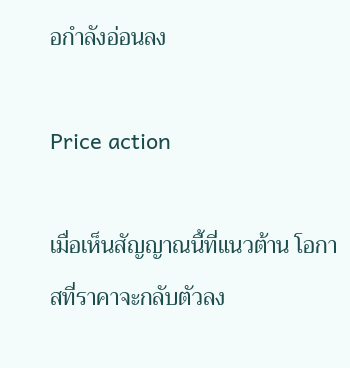อกำลังอ่อนลง

Price action

เมื่อเห็นสัญญาณนี้ที่แนวต้าน โอกาสที่ราคาจะกลับตัวลง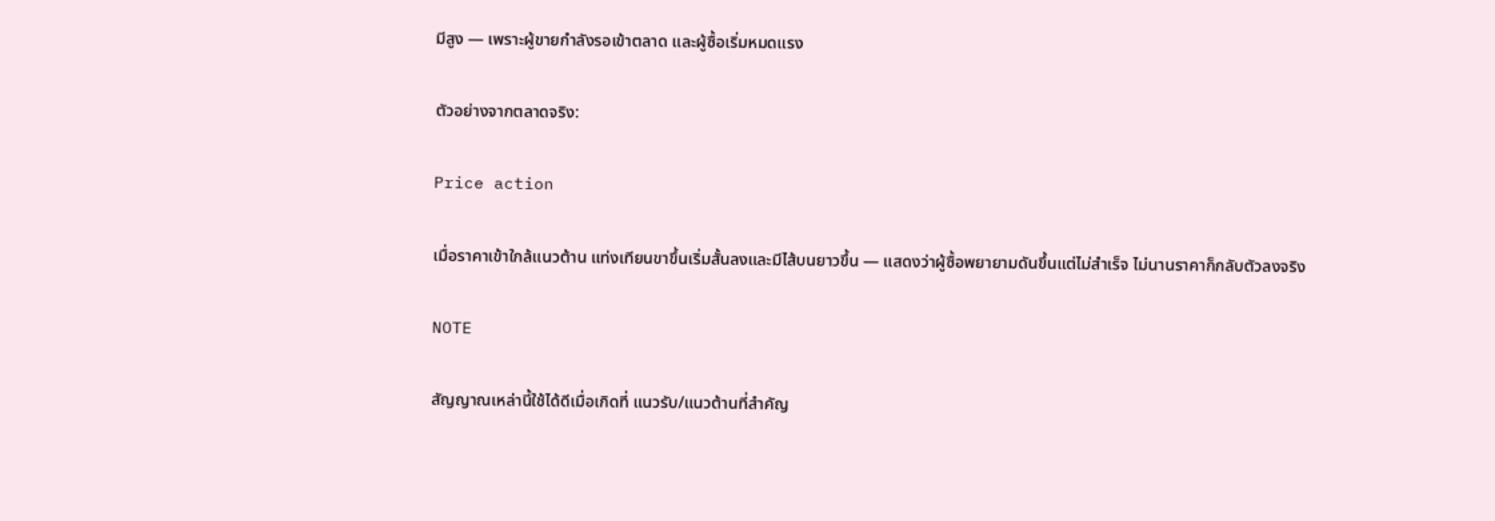มีสูง — เพราะผู้ขายกำลังรอเข้าตลาด และผู้ซื้อเริ่มหมดแรง

ตัวอย่างจากตลาดจริง:

Price action

เมื่อราคาเข้าใกล้แนวต้าน แท่งเทียนขาขึ้นเริ่มสั้นลงและมีไส้บนยาวขึ้น — แสดงว่าผู้ซื้อพยายามดันขึ้นแต่ไม่สำเร็จ ไม่นานราคาก็กลับตัวลงจริง

NOTE

สัญญาณเหล่านี้ใช้ได้ดีเมื่อเกิดที่ แนวรับ/แนวต้านที่สำคัญ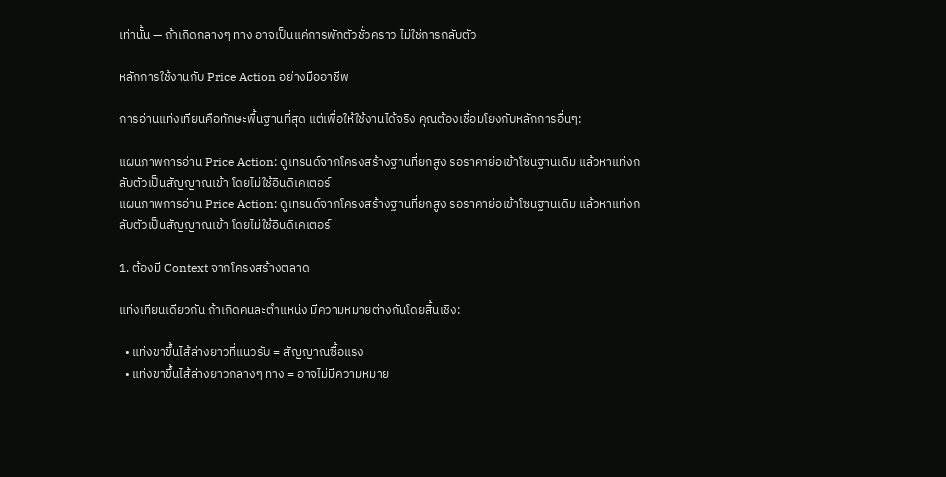เท่านั้น — ถ้าเกิดกลางๆ ทาง อาจเป็นแค่การพักตัวชั่วคราว ไม่ใช่การกลับตัว

หลักการใช้งานกับ Price Action อย่างมืออาชีพ

การอ่านแท่งเทียนคือทักษะพื้นฐานที่สุด แต่เพื่อให้ใช้งานได้จริง คุณต้องเชื่อมโยงกับหลักการอื่นๆ:

แผนภาพการอ่าน Price Action: ดูเทรนด์จากโครงสร้างฐานที่ยกสูง รอราคาย่อเข้าโซนฐานเดิม แล้วหาแท่งกลับตัวเป็นสัญญาณเข้า โดยไม่ใช้อินดิเคเตอร์
แผนภาพการอ่าน Price Action: ดูเทรนด์จากโครงสร้างฐานที่ยกสูง รอราคาย่อเข้าโซนฐานเดิม แล้วหาแท่งกลับตัวเป็นสัญญาณเข้า โดยไม่ใช้อินดิเคเตอร์

1. ต้องมี Context จากโครงสร้างตลาด

แท่งเทียนเดียวกัน ถ้าเกิดคนละตำแหน่ง มีความหมายต่างกันโดยสิ้นเชิง:

  • แท่งขาขึ้นไส้ล่างยาวที่แนวรับ = สัญญาณซื้อแรง
  • แท่งขาขึ้นไส้ล่างยาวกลางๆ ทาง = อาจไม่มีความหมาย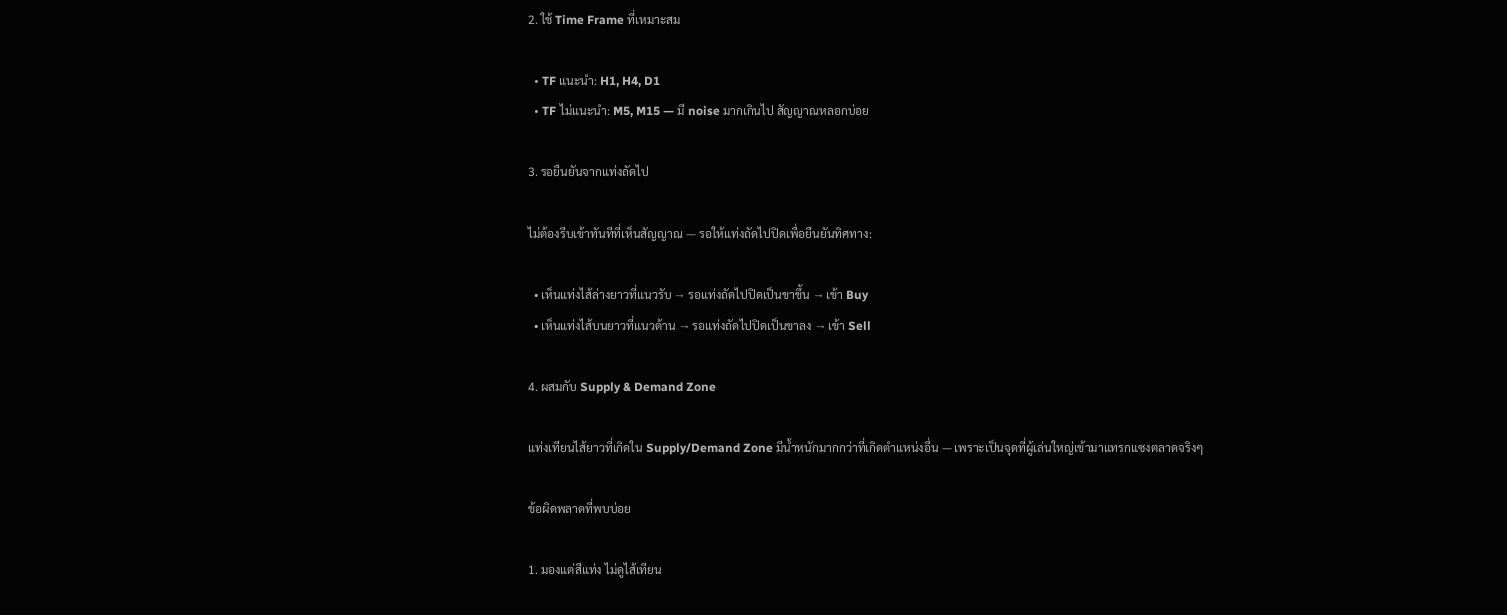2. ใช้ Time Frame ที่เหมาะสม

  • TF แนะนำ: H1, H4, D1
  • TF ไม่แนะนำ: M5, M15 — มี noise มากเกินไป สัญญาณหลอกบ่อย

3. รอยืนยันจากแท่งถัดไป

ไม่ต้องรีบเข้าทันทีที่เห็นสัญญาณ — รอให้แท่งถัดไปปิดเพื่อยืนยันทิศทาง:

  • เห็นแท่งไส้ล่างยาวที่แนวรับ → รอแท่งถัดไปปิดเป็นขาขึ้น → เข้า Buy
  • เห็นแท่งไส้บนยาวที่แนวต้าน → รอแท่งถัดไปปิดเป็นขาลง → เข้า Sell

4. ผสมกับ Supply & Demand Zone

แท่งเทียนไส้ยาวที่เกิดใน Supply/Demand Zone มีน้ำหนักมากกว่าที่เกิดตำแหน่งอื่น — เพราะเป็นจุดที่ผู้เล่นใหญ่เข้ามาแทรกแซงตลาดจริงๆ

ข้อผิดพลาดที่พบบ่อย

1. มองแต่สีแท่ง ไม่ดูไส้เทียน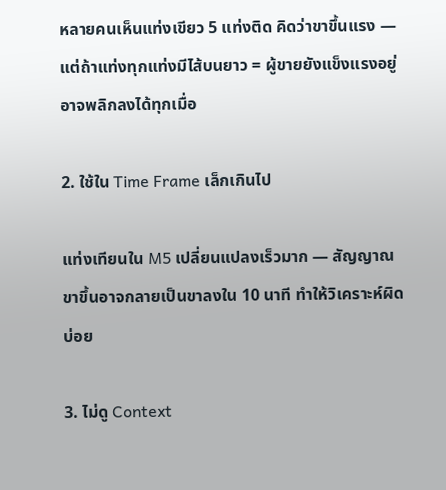หลายคนเห็นแท่งเขียว 5 แท่งติด คิดว่าขาขึ้นแรง — แต่ถ้าแท่งทุกแท่งมีไส้บนยาว = ผู้ขายยังแข็งแรงอยู่ อาจพลิกลงได้ทุกเมื่อ

2. ใช้ใน Time Frame เล็กเกินไป

แท่งเทียนใน M5 เปลี่ยนแปลงเร็วมาก — สัญญาณขาขึ้นอาจกลายเป็นขาลงใน 10 นาที ทำให้วิเคราะห์ผิดบ่อย

3. ไม่ดู Context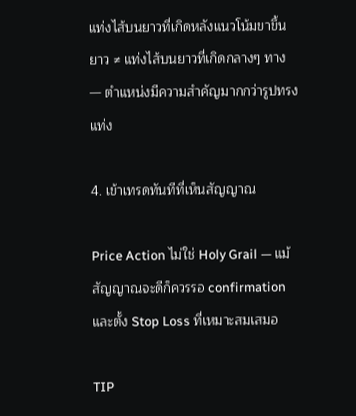แท่งไส้บนยาวที่เกิดหลังแนวโน้มขาขึ้นยาว ≠ แท่งไส้บนยาวที่เกิดกลางๆ ทาง — ตำแหน่งมีความสำคัญมากกว่ารูปทรงแท่ง

4. เข้าเทรดทันทีที่เห็นสัญญาณ

Price Action ไม่ใช่ Holy Grail — แม้สัญญาณจะดีก็ควรรอ confirmation และตั้ง Stop Loss ที่เหมาะสมเสมอ

TIP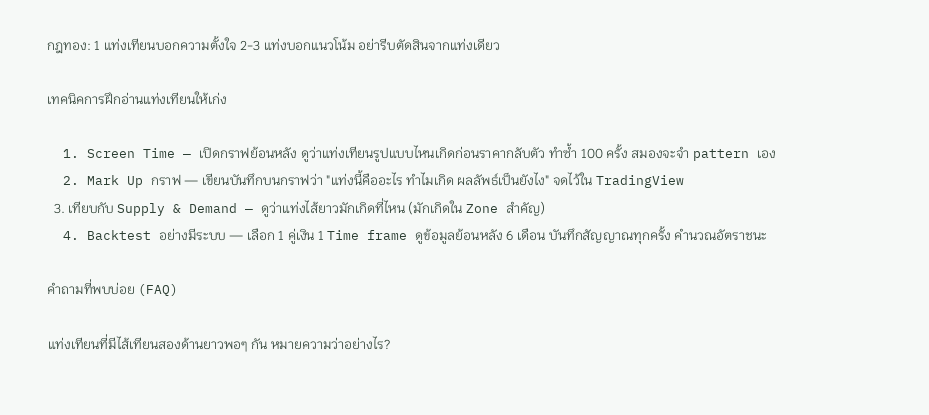กฎทอง: 1 แท่งเทียนบอกความตั้งใจ 2-3 แท่งบอกแนวโน้ม อย่ารีบตัดสินจากแท่งเดียว

เทคนิคการฝึกอ่านแท่งเทียนให้เก่ง

  1. Screen Time — เปิดกราฟย้อนหลัง ดูว่าแท่งเทียนรูปแบบไหนเกิดก่อนราคากลับตัว ทำซ้ำ 100 ครั้ง สมองจะจำ pattern เอง
  2. Mark Up กราฟ — เขียนบันทึกบนกราฟว่า "แท่งนี้คืออะไร ทำไมเกิด ผลลัพธ์เป็นยังไง" จดไว้ใน TradingView
  3. เทียบกับ Supply & Demand — ดูว่าแท่งไส้ยาวมักเกิดที่ไหน (มักเกิดใน Zone สำคัญ)
  4. Backtest อย่างมีระบบ — เลือก 1 คู่เงิน 1 Time frame ดูข้อมูลย้อนหลัง 6 เดือน บันทึกสัญญาณทุกครั้ง คำนวณอัตราชนะ

คำถามที่พบบ่อย (FAQ)

แท่งเทียนที่มีไส้เทียนสองด้านยาวพอๆ กัน หมายความว่าอย่างไร?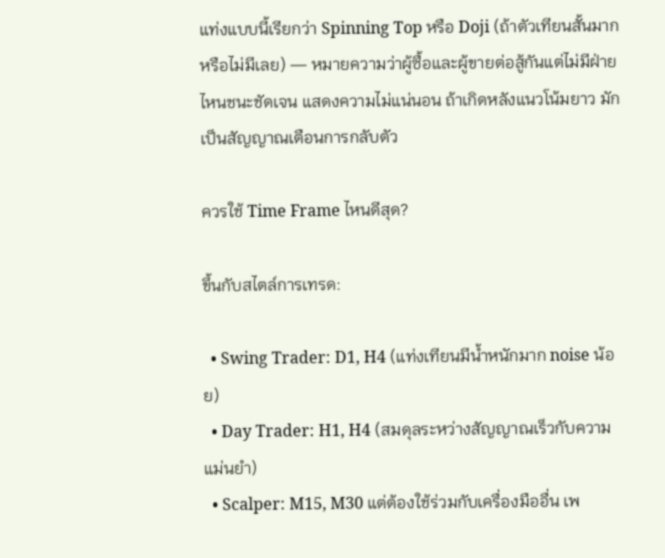แท่งแบบนี้เรียกว่า Spinning Top หรือ Doji (ถ้าตัวเทียนสั้นมากหรือไม่มีเลย) — หมายความว่าผู้ซื้อและผู้ขายต่อสู้กันแต่ไม่มีฝ่ายไหนชนะชัดเจน แสดงความไม่แน่นอน ถ้าเกิดหลังแนวโน้มยาว มักเป็นสัญญาณเตือนการกลับตัว

ควรใช้ Time Frame ไหนดีสุด?

ขึ้นกับสไตล์การเทรด:

  • Swing Trader: D1, H4 (แท่งเทียนมีน้ำหนักมาก noise น้อย)
  • Day Trader: H1, H4 (สมดุลระหว่างสัญญาณเร็วกับความแม่นยำ)
  • Scalper: M15, M30 แต่ต้องใช้ร่วมกับเครื่องมืออื่น เพ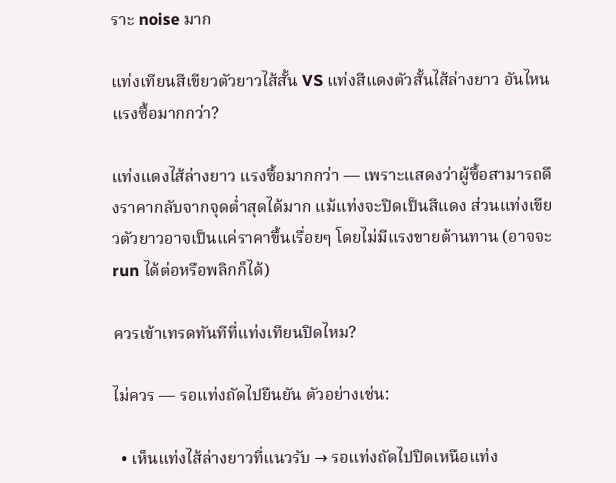ราะ noise มาก

แท่งเทียนสีเขียวตัวยาวไส้สั้น VS แท่งสีแดงตัวสั้นไส้ล่างยาว อันไหนแรงซื้อมากกว่า?

แท่งแดงไส้ล่างยาว แรงซื้อมากกว่า — เพราะแสดงว่าผู้ซื้อสามารถดึงราคากลับจากจุดต่ำสุดได้มาก แม้แท่งจะปิดเป็นสีแดง ส่วนแท่งเขียวตัวยาวอาจเป็นแค่ราคาขึ้นเรื่อยๆ โดยไม่มีแรงขายต้านทาน (อาจจะ run ได้ต่อหรือพลิกก็ได้)

ควรเข้าเทรดทันทีที่แท่งเทียนปิดไหม?

ไม่ควร — รอแท่งถัดไปยืนยัน ตัวอย่างเช่น:

  • เห็นแท่งไส้ล่างยาวที่แนวรับ → รอแท่งถัดไปปิดเหนือแท่ง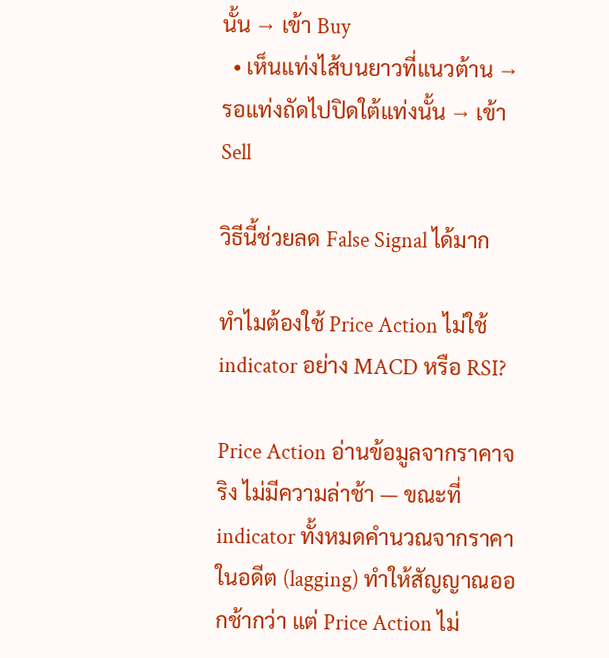นั้น → เข้า Buy
  • เห็นแท่งไส้บนยาวที่แนวต้าน → รอแท่งถัดไปปิดใต้แท่งนั้น → เข้า Sell

วิธีนี้ช่วยลด False Signal ได้มาก

ทำไมต้องใช้ Price Action ไม่ใช้ indicator อย่าง MACD หรือ RSI?

Price Action อ่านข้อมูลจากราคาจริง ไม่มีความล่าช้า — ขณะที่ indicator ทั้งหมดคำนวณจากราคาในอดีต (lagging) ทำให้สัญญาณออกช้ากว่า แต่ Price Action ไม่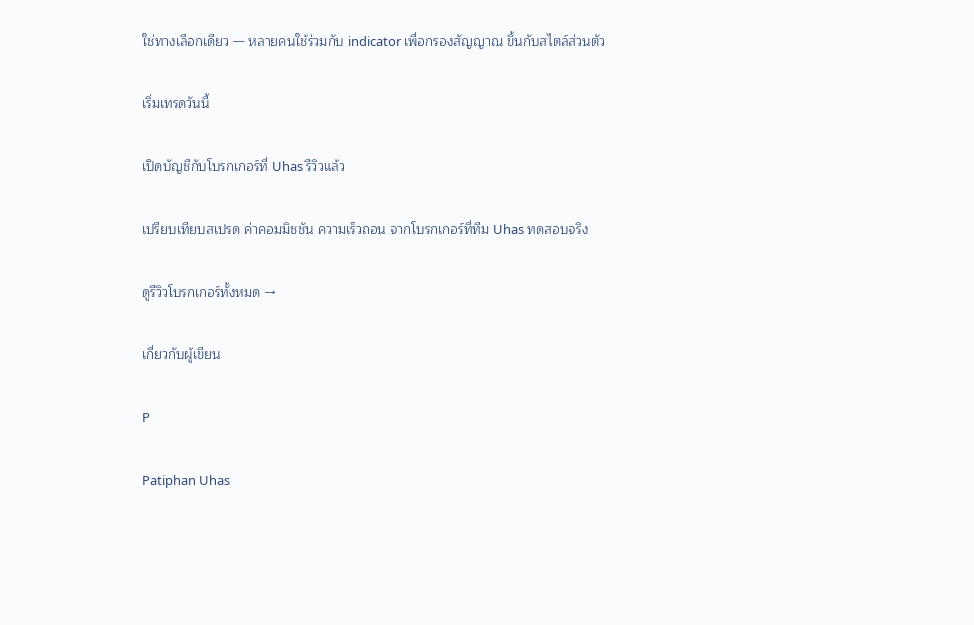ใช่ทางเลือกเดียว — หลายคนใช้ร่วมกับ indicator เพื่อกรองสัญญาณ ขึ้นกับสไตล์ส่วนตัว

เริ่มเทรดวันนี้

เปิดบัญชีกับโบรกเกอร์ที่ Uhas รีวิวแล้ว

เปรียบเทียบสเปรด ค่าคอมมิชชัน ความเร็วถอน จากโบรกเกอร์ที่ทีม Uhas ทดสอบจริง

ดูรีวิวโบรกเกอร์ทั้งหมด →

เกี่ยวกับผู้เขียน

P

Patiphan Uhas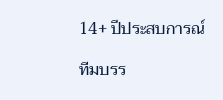14+ ปีประสบการณ์

ทีมบรร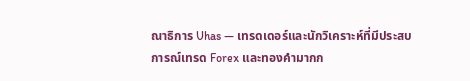ณาธิการ Uhas — เทรดเดอร์และนักวิเคราะห์ที่มีประสบการณ์เทรด Forex และทองคำมากก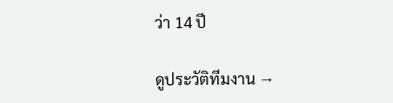ว่า 14 ปี

ดูประวัติทีมงาน →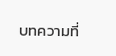บทความที่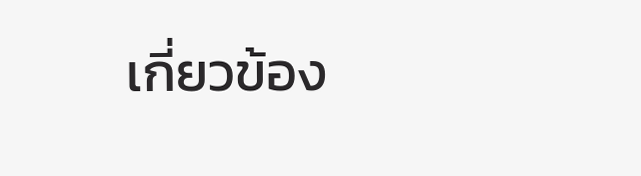เกี่ยวข้อง